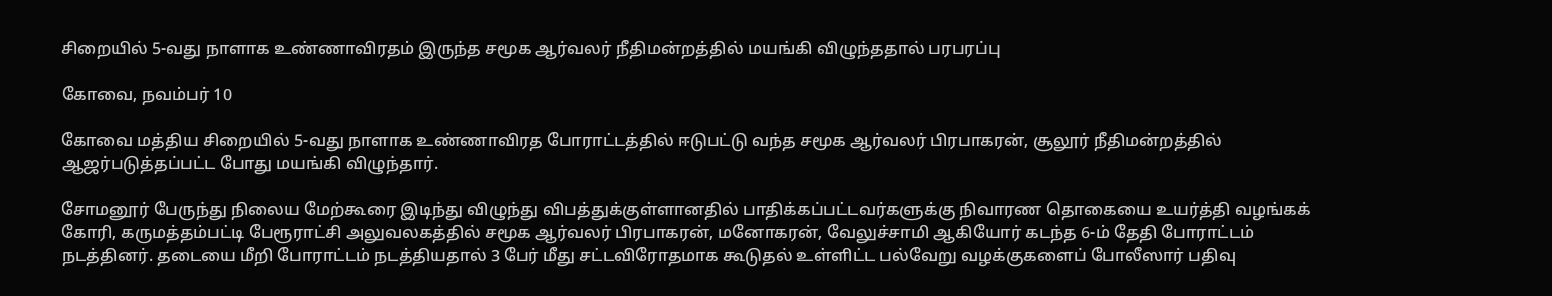சிறையில் 5-வது நாளாக உண்ணாவிரதம் இருந்த சமூக ஆர்வலர் நீதிமன்றத்தில் மயங்கி விழுந்ததால் பரபரப்பு

கோவை, நவம்பர் 10

கோவை மத்திய சிறையில் 5-வது நாளாக உண்ணாவிரத போராட்டத்தில் ஈடுபட்டு வந்த சமூக ஆர்வலர் பிரபாகரன், சூலூர் நீதிமன்றத்தில் ஆஜர்படுத்தப்பட்ட போது மயங்கி விழுந்தார்.

சோமனூர் பேருந்து நிலைய மேற்கூரை இடிந்து விழுந்து விபத்துக்குள்ளானதில் பாதிக்கப்பட்டவர்களுக்கு நிவாரண தொகையை உயர்த்தி வழங்கக் கோரி, கருமத்தம்பட்டி பேரூராட்சி அலுவலகத்தில் சமூக ஆர்வலர் பிரபாகரன், மனோகரன், வேலுச்சாமி ஆகியோர் கடந்த 6-ம் தேதி போராட்டம் நடத்தினர். தடையை மீறி போராட்டம் நடத்தியதால் 3 பேர் மீது சட்டவிரோதமாக கூடுதல் உள்ளிட்ட பல்வேறு வழக்குகளைப் போலீஸார் பதிவு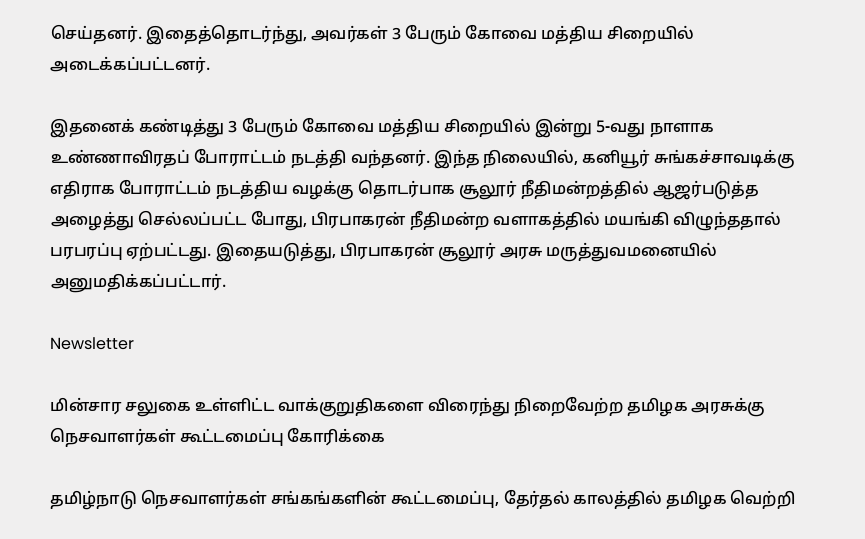செய்தனர். இதைத்தொடர்ந்து, அவர்கள் 3 பேரும் கோவை மத்திய சிறையில் அடைக்கப்பட்டனர்.

இதனைக் கண்டித்து 3 பேரும் கோவை மத்திய சிறையில் இன்று 5-வது நாளாக உண்ணாவிரதப் போராட்டம் நடத்தி வந்தனர். இந்த நிலையில், கனியூர் சுங்கச்சாவடிக்கு எதிராக போராட்டம் நடத்திய வழக்கு தொடர்பாக சூலூர் நீதிமன்றத்தில் ஆஜர்படுத்த அழைத்து செல்லப்பட்ட போது, பிரபாகரன் நீதிமன்ற வளாகத்தில் மயங்கி விழுந்ததால் பரபரப்பு ஏற்பட்டது. இதையடுத்து, பிரபாகரன் சூலூர் அரசு மருத்துவமனையில் அனுமதிக்கப்பட்டார்.

Newsletter

மின்சார சலுகை உள்ளிட்ட வாக்குறுதிகளை விரைந்து நிறைவேற்ற தமிழக அரசுக்கு நெசவாளர்கள் கூட்டமைப்பு கோரிக்கை

தமிழ்நாடு நெசவாளர்கள் சங்கங்களின் கூட்டமைப்பு, தேர்தல் காலத்தில் தமிழக வெற்றி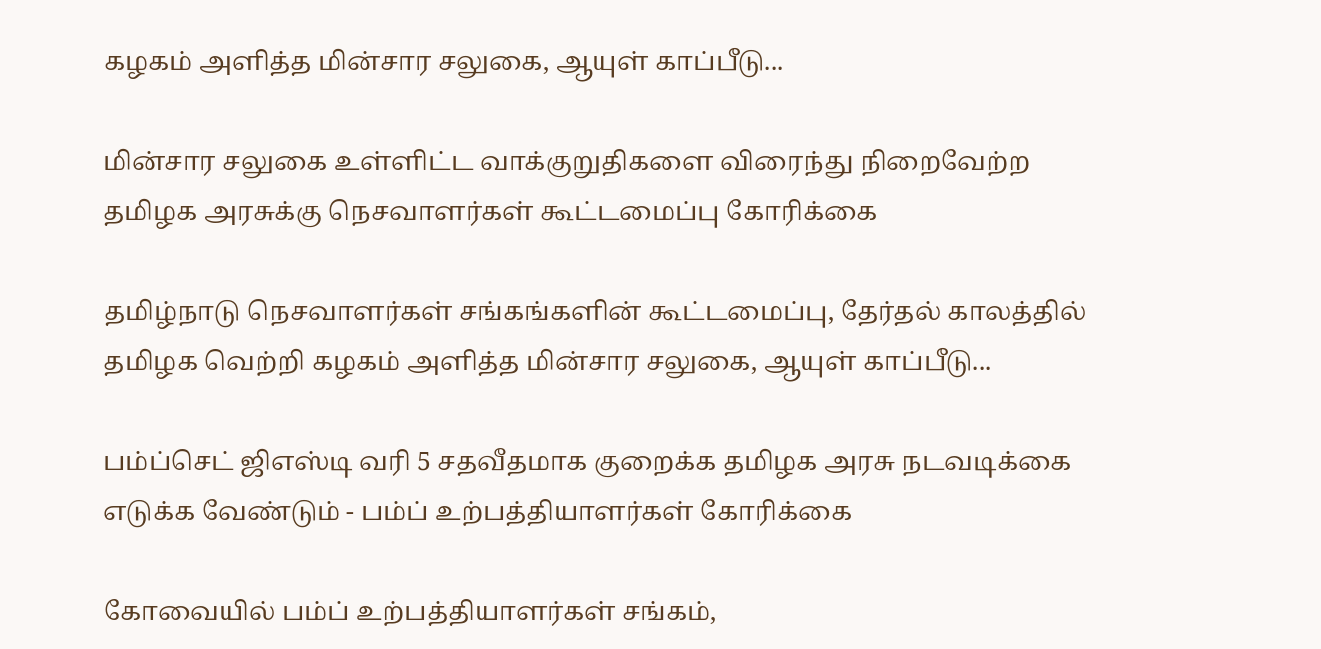கழகம் அளித்த மின்சார சலுகை, ஆயுள் காப்பீடு...

மின்சார சலுகை உள்ளிட்ட வாக்குறுதிகளை விரைந்து நிறைவேற்ற தமிழக அரசுக்கு நெசவாளர்கள் கூட்டமைப்பு கோரிக்கை

தமிழ்நாடு நெசவாளர்கள் சங்கங்களின் கூட்டமைப்பு, தேர்தல் காலத்தில் தமிழக வெற்றி கழகம் அளித்த மின்சார சலுகை, ஆயுள் காப்பீடு...

பம்ப்செட் ஜிஎஸ்டி வரி 5 சதவீதமாக குறைக்க தமிழக அரசு நடவடிக்கை எடுக்க வேண்டும் - பம்ப் உற்பத்தியாளர்கள் கோரிக்கை

கோவையில் பம்ப் உற்பத்தியாளர்கள் சங்கம்,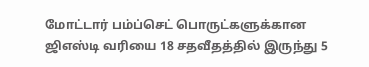மோட்டார் பம்ப்செட் பொருட்களுக்கான ஜிஎஸ்டி வரியை 18 சதவீதத்தில் இருந்து 5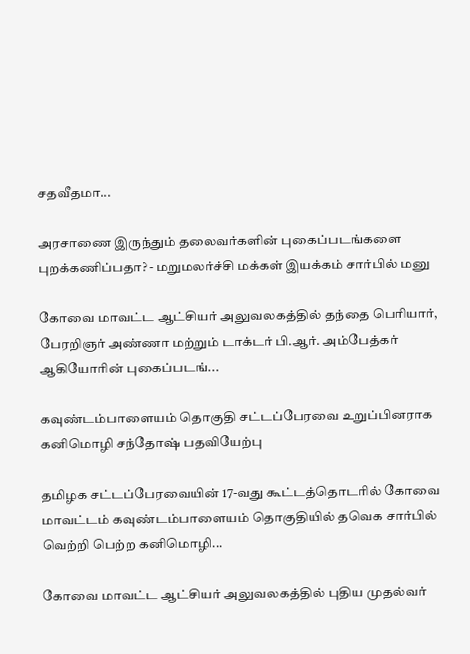சதவீதமா...

அரசாணை இருந்தும் தலைவர்களின் புகைப்படங்களை  புறக்கணிப்பதா? - மறுமலர்ச்சி மக்கள் இயக்கம் சார்பில் மனு

கோவை மாவட்ட ஆட்சியர் அலுவலகத்தில் தந்தை பெரியார், பேரறிஞர் அண்ணா மற்றும் டாக்டர் பி.ஆர். அம்பேத்கர் ஆகியோரின் புகைப்படங்...

கவுண்டம்பாளையம் தொகுதி சட்டப்பேரவை உறுப்பினராக கனிமொழி சந்தோஷ் பதவியேற்பு

தமிழக சட்டப்பேரவையின் 17-வது கூட்டத்தொடரில் கோவை மாவட்டம் கவுண்டம்பாளையம் தொகுதியில் தவெக சார்பில் வெற்றி பெற்ற கனிமொழி...

கோவை மாவட்ட ஆட்சியர் அலுவலகத்தில் புதிய முதல்வர்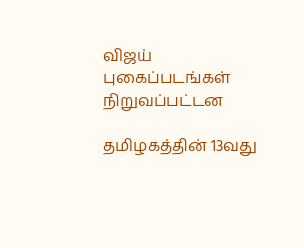விஜய் புகைப்படங்கள் நிறுவப்பட்டன

தமிழகத்தின் 13வது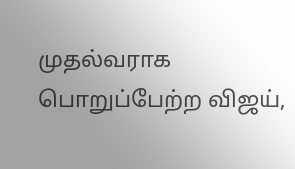முதல்வராக பொறுப்பேற்ற விஜய்,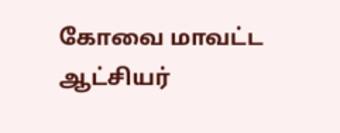கோவை மாவட்ட ஆட்சியர்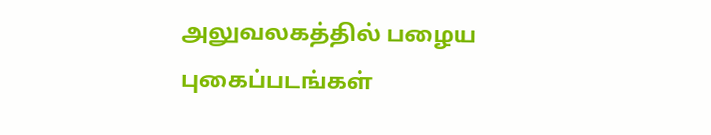அலுவலகத்தில் பழைய புகைப்படங்கள்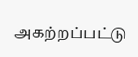அகற்றப்பட்டு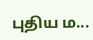புதிய ம...